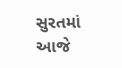સુરતમાં આજે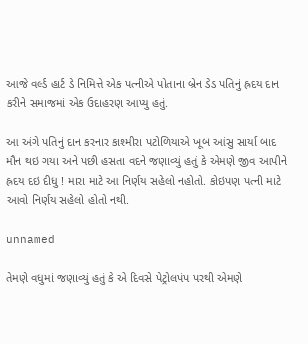આજે વર્લ્ડ હાર્ટ ડે નિમિત્તે એક પત્નીએ પોતાના બ્રેન ડેડ પતિનું હ્રદય દાન કરીને સમાજમાં એક ઉદાહરણ આપ્યુ હતું.

આ અંગે પતિનું દાન કરનાર કાશ્મીરા પટોળિયાએ ખૂબ આંસુ સાર્યા બાદ મૌન થઇ ગયા અને પછી હસતા વદને જણાવ્યું હતું કે એમણે જીવ આપીને હ્રદય દઇ દીધુ ! મારા માટે આ નિર્ણય સહેલો નહોતો. કોઇપણ પત્ની માટે આવો નિર્ણય સહેલો હોતો નથી.

unnamed

તેમણે વધુમાં જણાવ્યું હતું કે એ દિવસે પેટ્રોલપંપ પરથી એમણે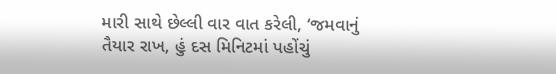મારી સાથે છેલ્લી વાર વાત કરેલી, ‘જમવાનું તૈયાર રાખ, હું દસ મિનિટમાં પહોંચું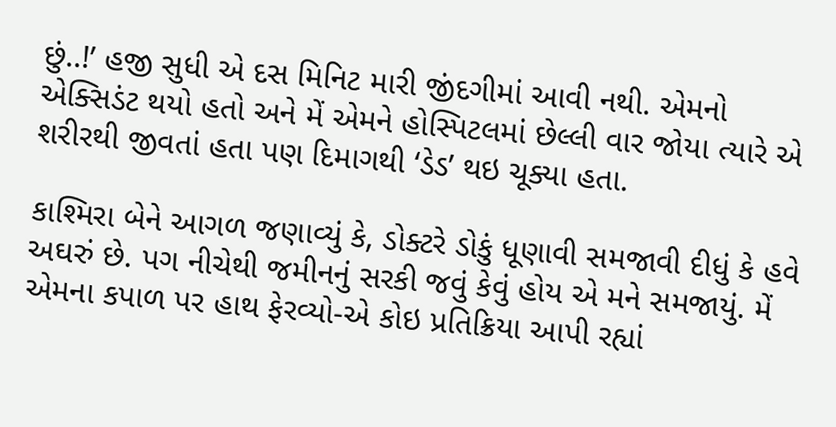છું..!’ હજી સુધી એ દસ મિનિટ મારી જીંદગીમાં આવી નથી. એમનો એક્સિડંટ થયો હતો અને મેં એમને હોસ્પિટલમાં છેલ્લી વાર જોયા ત્યારે એ શરીરથી જીવતાં હતા પણ દિમાગથી ‘ડેડ’ થઇ ચૂક્યા હતા.

કાશ્મિરા બેને આગળ જણાવ્યું કે, ડોક્ટરે ડોકું ધૂણાવી સમજાવી દીધું કે હવે અઘરું છે. પગ નીચેથી જમીનનું સરકી જવું કેવું હોય એ મને સમજાયું. મેં એમના કપાળ પર હાથ ફેરવ્યો-એ કોઇ પ્રતિક્રિયા આપી રહ્યાં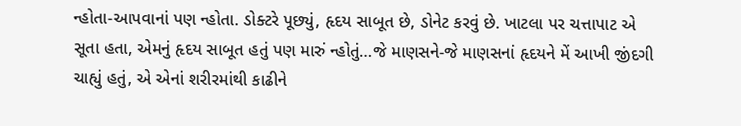ન્હોતા-આપવાનાં પણ ન્હોતા. ડોક્ટરે પૂછ્યું, હૃદય સાબૂત છે, ડોનેટ કરવું છે. ખાટલા પર ચત્તાપાટ એ સૂતા હતા, એમનું હૃદય સાબૂત હતું પણ મારું ન્હોતું…જે માણસને-જે માણસનાં હૃદયને મેં આખી જીંદગી ચાહ્યું હતું, એ એનાં શરીરમાંથી કાઢીને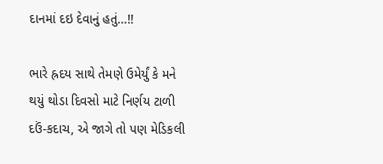દાનમાં દઇ દેવાનું હતું…!!

ભારે હ્રદય સાથે તેમણે ઉમેર્યું કે મને થયું થોડા દિવસો માટે નિર્ણય ટાળી દઉં-કદાચ, એ જાગે તો પણ મેડિકલી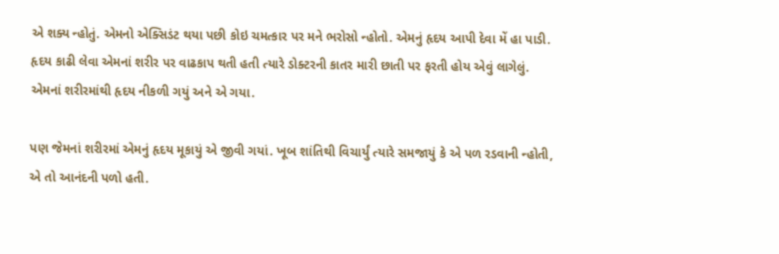એ શક્ય ન્હોતું. એમનો એક્સિડંટ થયા પછી કોઇ ચમત્કાર પર મને ભરોસો ન્હોતો. એમનું હૃદય આપી દેવા મેં હા પાડી. હૃદય કાઢી લેવા એમનાં શરીર પર વાઢકાપ થતી હતી ત્યારે ડોક્ટરની કાતર મારી છાતી પર ફરતી હોય એવું લાગેલું. એમનાં શરીરમાંથી હૃદય નીકળી ગયું અને એ ગયા.

પણ જેમનાં શરીરમાં એમનું હૃદય મૂકાયું એ જીવી ગયાં. ખૂબ શાંતિથી વિચાર્યું ત્યારે સમજાયું કે એ પળ રડવાની ન્હોતી, એ તો આનંદની પળો હતી.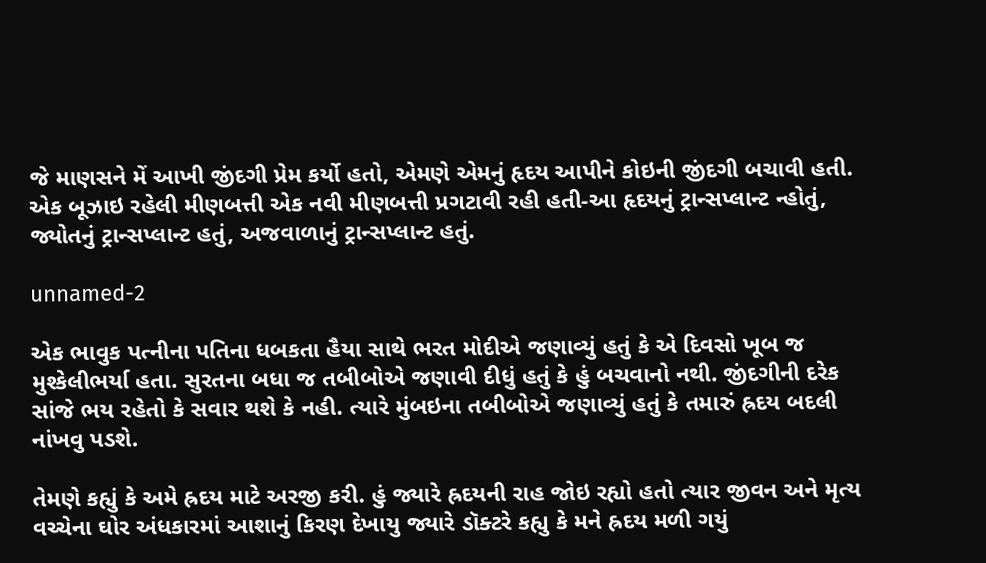જે માણસને મેં આખી જીંદગી પ્રેમ કર્યો હતો, એમણે એમનું હૃદય આપીને કોઇની જીંદગી બચાવી હતી. એક બૂઝાઇ રહેલી મીણબત્તી એક નવી મીણબત્તી પ્રગટાવી રહી હતી-આ હૃદયનું ટ્રાન્સપ્લાન્ટ ન્હોતું, જ્યોતનું ટ્રાન્સપ્લાન્ટ હતું, અજવાળાનું ટ્રાન્સપ્લાન્ટ હતું.

unnamed-2

એક ભાવુક પત્નીના પતિના ધબકતા હૈયા સાથે ભરત મોદીએ જણાવ્યું હતું કે એ દિવસો ખૂબ જ મુશ્કેલીભર્યા હતા. સુરતના બધા જ તબીબોએ જણાવી દીધું હતું કે હું બચવાનો નથી. જીંદગીની દરેક સાંજે ભય રહેતો કે સવાર થશે કે નહી. ત્યારે મુંબઇના તબીબોએ જણાવ્યું હતું કે તમારું હ્રદય બદલી નાંખવુ પડશે.

તેમણે કહ્યું કે અમે હ્રદય માટે અરજી કરી. હું જ્યારે હ્રદયની રાહ જોઇ રહ્યો હતો ત્યાર જીવન અને મૃત્ય વચ્ચેના ઘોર અંધકારમાં આશાનું કિરણ દેખાયુ જ્યારે ડૉક્ટરે કહ્યુ કે મને હ્રદય મળી ગયું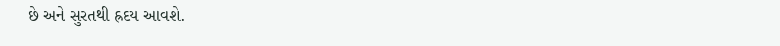છે અને સુરતથી હ્રદય આવશે.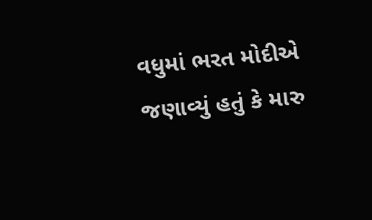વધુમાં ભરત મોદીએ જણાવ્યું હતું કે મારુ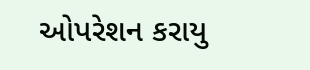ઓપરેશન કરાયુ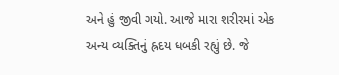અને હું જીવી ગયો. આજે મારા શરીરમાં એક અન્ય વ્યક્તિનું હ્રદય ધબકી રહ્યું છે. જે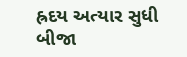હ્રદય અત્યાર સુધી બીજા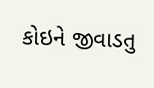કોઇને જીવાડતુ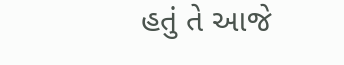હતું તે આજે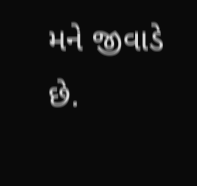મને જીવાડે છે.